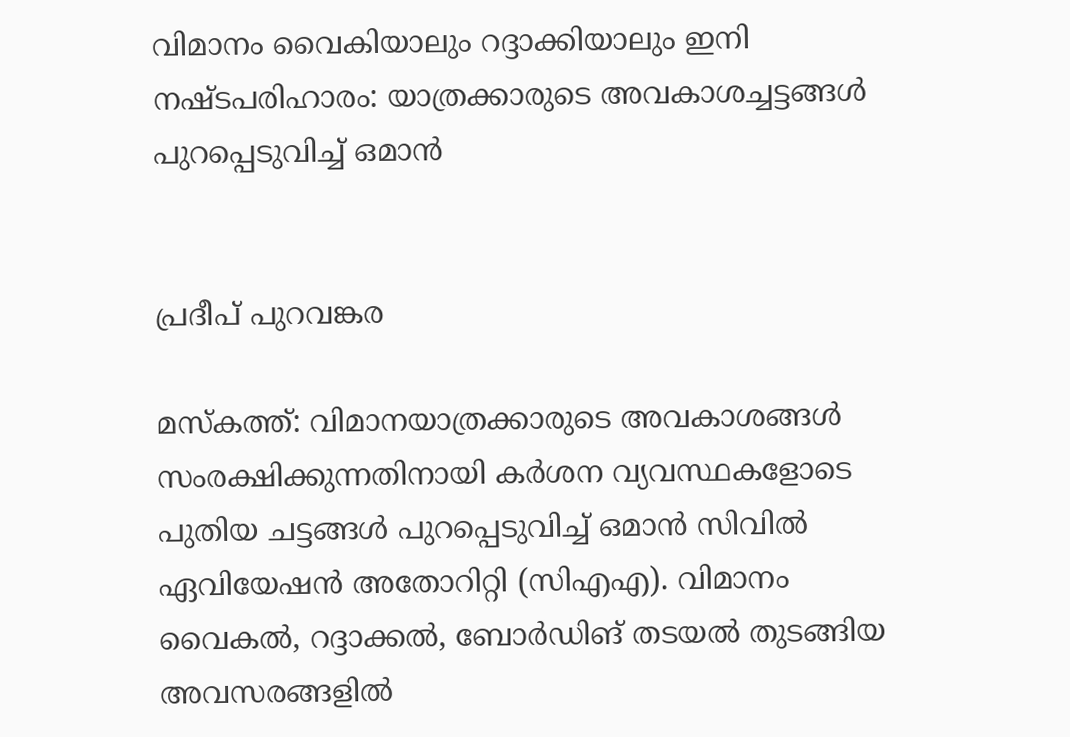വിമാനം വൈകിയാലും റദ്ദാക്കിയാലും ഇനി നഷ്ടപരിഹാരം: യാത്രക്കാരുടെ അവകാശച്ചട്ടങ്ങൾ പുറപ്പെടുവിച്ച് ഒമാൻ


പ്രദീപ് പുറവങ്കര

മസ്‌കത്ത്: വിമാനയാത്രക്കാരുടെ അവകാശങ്ങൾ സംരക്ഷിക്കുന്നതിനായി കർശന വ്യവസ്ഥകളോടെ പുതിയ ചട്ടങ്ങൾ പുറപ്പെടുവിച്ച് ഒമാൻ സിവിൽ ഏവിയേഷൻ അതോറിറ്റി (സിഎഎ). വിമാനം വൈകൽ, റദ്ദാക്കൽ, ബോർഡിങ് തടയൽ തുടങ്ങിയ അവസരങ്ങളിൽ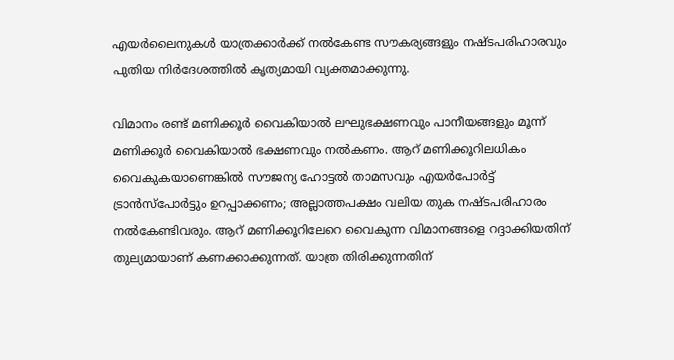എയർലൈനുകൾ യാത്രക്കാർക്ക് നൽകേണ്ട സൗകര്യങ്ങളും നഷ്ടപരിഹാരവും പുതിയ നിർദേശത്തിൽ കൃത്യമായി വ്യക്തമാക്കുന്നു.

വിമാനം രണ്ട് മണിക്കൂർ വൈകിയാൽ ലഘുഭക്ഷണവും പാനീയങ്ങളും മൂന്ന് മണിക്കൂർ വൈകിയാൽ ഭക്ഷണവും നൽകണം. ആറ് മണിക്കൂറിലധികം വൈകുകയാണെങ്കിൽ സൗജന്യ ഹോട്ടൽ താമസവും എയർപോർട്ട് ട്രാൻസ്‌പോർട്ടും ഉറപ്പാക്കണം; അല്ലാത്തപക്ഷം വലിയ തുക നഷ്ടപരിഹാരം നൽകേണ്ടിവരും. ആറ് മണിക്കൂറിലേറെ വൈകുന്ന വിമാനങ്ങളെ റദ്ദാക്കിയതിന് തുല്യമായാണ് കണക്കാക്കുന്നത്. യാത്ര തിരിക്കുന്നതിന്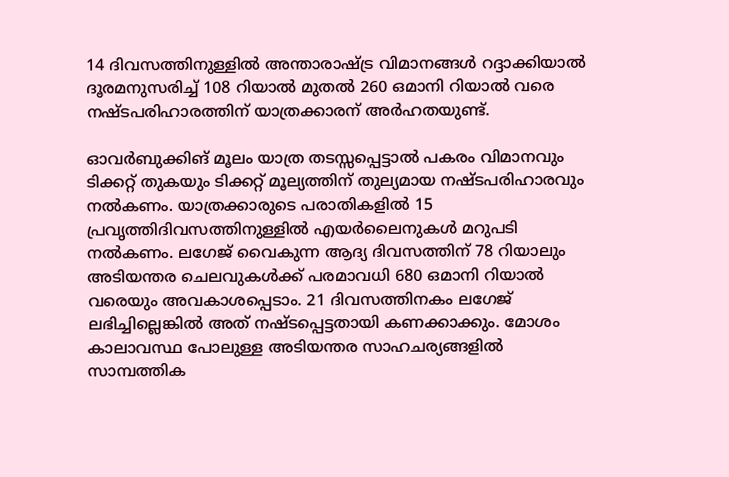14 ദിവസത്തിനുള്ളിൽ അന്താരാഷ്ട്ര വിമാനങ്ങൾ റദ്ദാക്കിയാൽ ദൂരമനുസരിച്ച് 108 റിയാൽ മുതൽ 260 ഒമാനി റിയാൽ വരെ നഷ്ടപരിഹാരത്തിന് യാത്രക്കാരന് അർഹതയുണ്ട്.

ഓവർബുക്കിങ് മൂലം യാത്ര തടസ്സപ്പെട്ടാൽ പകരം വിമാനവും ടിക്കറ്റ് തുകയും ടിക്കറ്റ് മൂല്യത്തിന് തുല്യമായ നഷ്ടപരിഹാരവും നൽകണം. യാത്രക്കാരുടെ പരാതികളിൽ 15 പ്രവൃത്തിദിവസത്തിനുള്ളിൽ എയർലൈനുകൾ മറുപടി നൽകണം. ലഗേജ് വൈകുന്ന ആദ്യ ദിവസത്തിന് 78 റിയാലും അടിയന്തര ചെലവുകൾക്ക് പരമാവധി 680 ഒമാനി റിയാൽ വരെയും അവകാശപ്പെടാം. 21 ദിവസത്തിനകം ലഗേജ് ലഭിച്ചില്ലെങ്കിൽ അത് നഷ്ടപ്പെട്ടതായി കണക്കാക്കും. മോശം കാലാവസ്ഥ പോലുള്ള അടിയന്തര സാഹചര്യങ്ങളിൽ സാമ്പത്തിക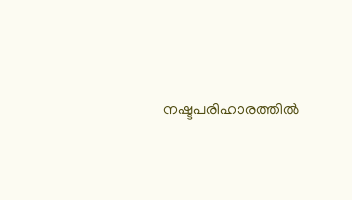നഷ്ടപരിഹാരത്തിൽ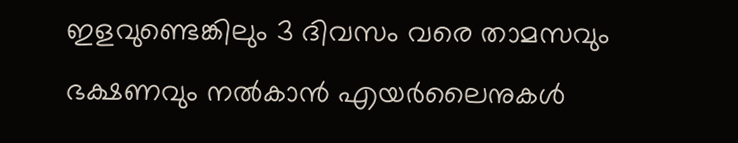ഇളവുണ്ടെങ്കിലും 3 ദിവസം വരെ താമസവും ഭക്ഷണവും നൽകാൻ എയർലൈനുകൾ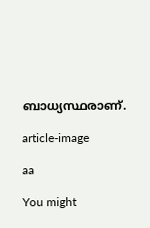ബാധ്യസ്ഥരാണ്.

article-image

aa

You might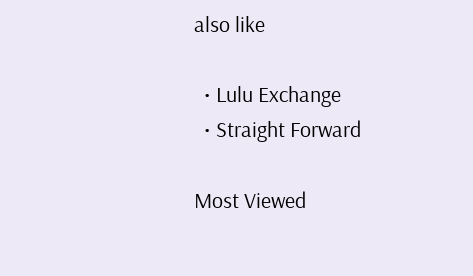also like

  • Lulu Exchange
  • Straight Forward

Most Viewed